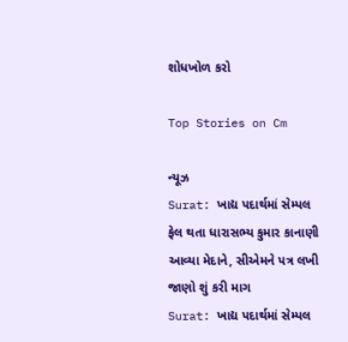શોધખોળ કરો

Top Stories on Cm

ન્યૂઝ
Surat: ખાદ્ય પદાર્થમાં સેમ્પલ ફેલ થતા ધારાસભ્ય કુમાર કાનાણી આવ્યા મેદાને, સીએમને પત્ર લખી જાણો શું કરી માગ
Surat: ખાદ્ય પદાર્થમાં સેમ્પલ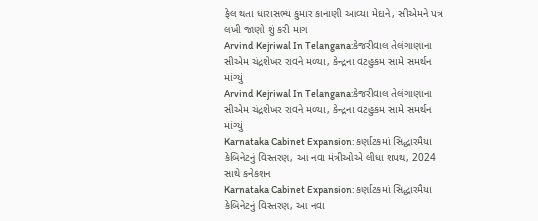ફેલ થતા ધારાસભ્ય કુમાર કાનાણી આવ્યા મેદાને, સીએમને પત્ર લખી જાણો શું કરી માગ
Arvind Kejriwal In Telangana:કેજરીવાલ તેલંગાણાના સીએમ ચંદ્રશેખર રાવને મળ્યા, કેન્દ્રના વટહુકમ સામે સમર્થન માંગ્યું
Arvind Kejriwal In Telangana:કેજરીવાલ તેલંગાણાના સીએમ ચંદ્રશેખર રાવને મળ્યા, કેન્દ્રના વટહુકમ સામે સમર્થન માંગ્યું
Karnataka Cabinet Expansion: કર્ણાટકમાં સિદ્ધારમૈયા કેબિનેટનું વિસ્તરણ, આ નવા મંત્રીઓએ લીધા શપથ, 2024 સાથે કનેકશન
Karnataka Cabinet Expansion: કર્ણાટકમાં સિદ્ધારમૈયા કેબિનેટનું વિસ્તરણ, આ નવા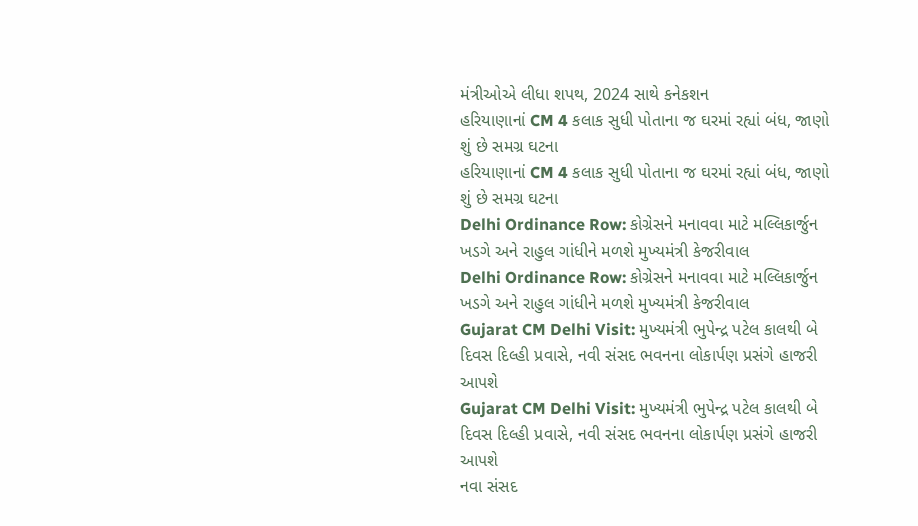મંત્રીઓએ લીધા શપથ, 2024 સાથે કનેકશન
હરિયાણાનાં CM 4 કલાક સુધી પોતાના જ ઘરમાં રહ્યાં બંધ, જાણો શું છે સમગ્ર ઘટના
હરિયાણાનાં CM 4 કલાક સુધી પોતાના જ ઘરમાં રહ્યાં બંધ, જાણો શું છે સમગ્ર ઘટના
Delhi Ordinance Row: કોગ્રેસને મનાવવા માટે મલ્લિકાર્જુન ખડગે અને રાહુલ ગાંધીને મળશે મુખ્યમંત્રી કેજરીવાલ
Delhi Ordinance Row: કોગ્રેસને મનાવવા માટે મલ્લિકાર્જુન ખડગે અને રાહુલ ગાંધીને મળશે મુખ્યમંત્રી કેજરીવાલ
Gujarat CM Delhi Visit: મુખ્યમંત્રી ભુપેન્દ્ર પટેલ કાલથી બે દિવસ દિલ્હી પ્રવાસે, નવી સંસદ ભવનના લોકાર્પણ પ્રસંગે હાજરી આપશે
Gujarat CM Delhi Visit: મુખ્યમંત્રી ભુપેન્દ્ર પટેલ કાલથી બે દિવસ દિલ્હી પ્રવાસે, નવી સંસદ ભવનના લોકાર્પણ પ્રસંગે હાજરી આપશે
નવા સંસદ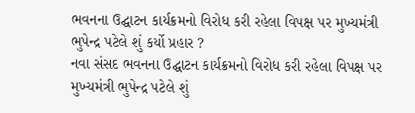ભવનના ઉદ્ઘાટન કાર્યક્રમનો વિરોધ કરી રહેલા વિપક્ષ પર મુખ્યમંત્રી ભુપેન્દ્ર પટેલે શું કર્યો પ્રહાર ?
નવા સંસદ ભવનના ઉદ્ઘાટન કાર્યક્રમનો વિરોધ કરી રહેલા વિપક્ષ પર મુખ્યમંત્રી ભુપેન્દ્ર પટેલે શું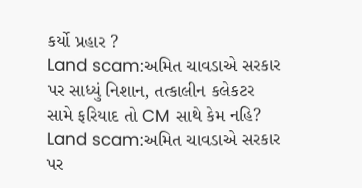કર્યો પ્રહાર ?
Land scam:અમિત ચાવડાએ સરકાર પર સાધ્યું નિશાન, તત્કાલીન કલેકટર સામે ફરિયાદ તો CM સાથે કેમ નહિ?
Land scam:અમિત ચાવડાએ સરકાર પર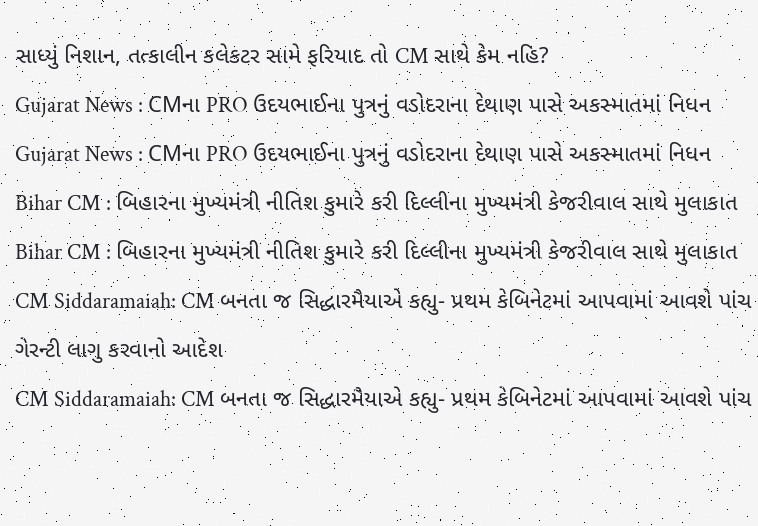સાધ્યું નિશાન, તત્કાલીન કલેકટર સામે ફરિયાદ તો CM સાથે કેમ નહિ?
Gujarat News : CMના PRO ઉદયભાઈના પુત્રનું વડોદરાના દેથાણ પાસે અકસ્માતમાં નિધન
Gujarat News : CMના PRO ઉદયભાઈના પુત્રનું વડોદરાના દેથાણ પાસે અકસ્માતમાં નિધન
Bihar CM : બિહારના મુખ્યમંત્રી નીતિશ કુમારે કરી દિલ્લીના મુખ્યમંત્રી કેજરીવાલ સાથે મુલાકાત
Bihar CM : બિહારના મુખ્યમંત્રી નીતિશ કુમારે કરી દિલ્લીના મુખ્યમંત્રી કેજરીવાલ સાથે મુલાકાત
CM Siddaramaiah: CM બનતા જ સિદ્ધારમૈયાએ કહ્યુ- પ્રથમ કેબિનેટમાં આપવામાં આવશે પાંચ ગેરન્ટી લાગુ કરવાનો આદેશ
CM Siddaramaiah: CM બનતા જ સિદ્ધારમૈયાએ કહ્યુ- પ્રથમ કેબિનેટમાં આપવામાં આવશે પાંચ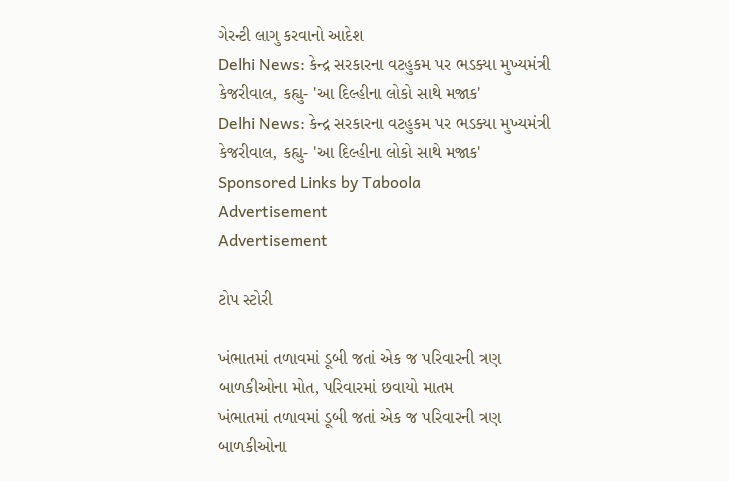ગેરન્ટી લાગુ કરવાનો આદેશ
Delhi News: કેન્દ્ર સરકારના વટહુકમ પર ભડક્યા મુખ્યમંત્રી કેજરીવાલ, કહ્યુ- 'આ દિલ્હીના લોકો સાથે મજાક'
Delhi News: કેન્દ્ર સરકારના વટહુકમ પર ભડક્યા મુખ્યમંત્રી કેજરીવાલ, કહ્યુ- 'આ દિલ્હીના લોકો સાથે મજાક'
Sponsored Links by Taboola
Advertisement
Advertisement

ટોપ સ્ટોરી

ખંભાતમાં તળાવમાં ડૂબી જતાં એક જ પરિવારની ત્રણ બાળકીઓના મોત, પરિવારમાં છવાયો માતમ
ખંભાતમાં તળાવમાં ડૂબી જતાં એક જ પરિવારની ત્રણ બાળકીઓના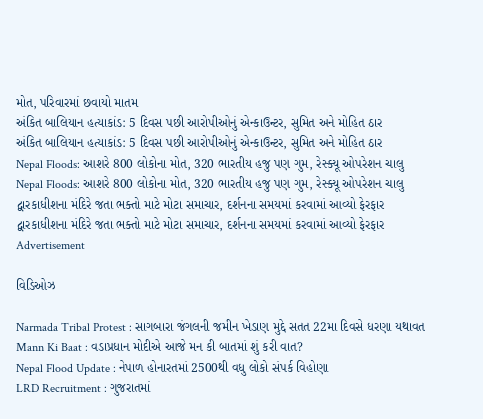મોત, પરિવારમાં છવાયો માતમ
અંકિત બાલિયાન હત્યાકાંડ: 5 દિવસ પછી આરોપીઓનું એન્કાઉન્ટર, સુમિત અને મોહિત ઠાર
અંકિત બાલિયાન હત્યાકાંડ: 5 દિવસ પછી આરોપીઓનું એન્કાઉન્ટર, સુમિત અને મોહિત ઠાર
Nepal Floods: આશરે 800 લોકોના મોત, 320 ભારતીય હજુ પણ ગુમ, રેસ્ક્યૂ ઓપરેશન ચાલુ
Nepal Floods: આશરે 800 લોકોના મોત, 320 ભારતીય હજુ પણ ગુમ, રેસ્ક્યૂ ઓપરેશન ચાલુ
દ્વારકાધીશના મંદિરે જતા ભક્તો માટે મોટા સમાચાર, દર્શનના સમયમાં કરવામાં આવ્યો ફેરફાર
દ્વારકાધીશના મંદિરે જતા ભક્તો માટે મોટા સમાચાર, દર્શનના સમયમાં કરવામાં આવ્યો ફેરફાર
Advertisement

વિડિઓઝ

Narmada Tribal Protest : સાગબારા જંગલની જમીન ખેડાણ મુદ્દે સતત 22મા દિવસે ધરણા યથાવત
Mann Ki Baat : વડાપ્રધાન મોદીએ આજે મન કી બાતમાં શું કરી વાત?
Nepal Flood Update : નેપાળ હોનારતમાં 2500થી વધુ લોકો સંપર્ક વિહોણા
LRD Recruitment : ગુજરાતમાં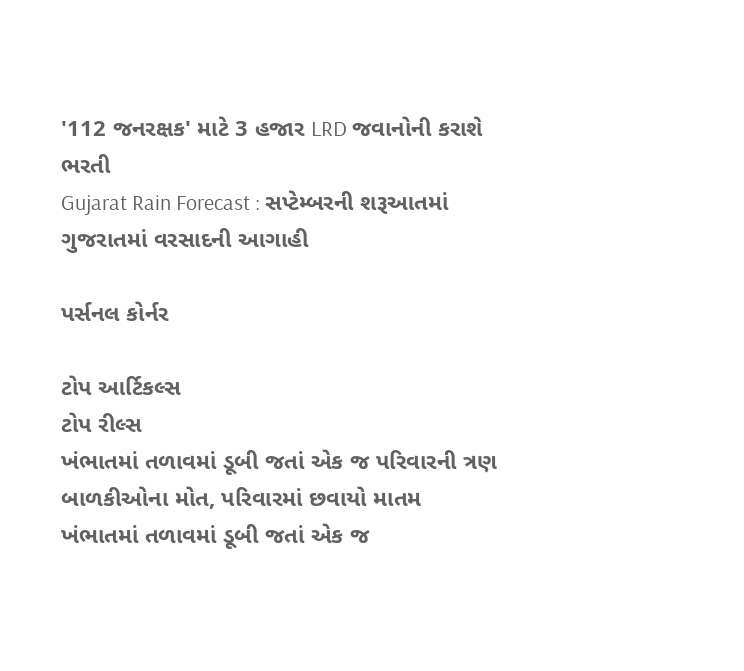'112 જનરક્ષક' માટે 3 હજાર LRD જવાનોની કરાશે ભરતી
Gujarat Rain Forecast : સપ્ટેમ્બરની શરૂઆતમાં ગુજરાતમાં વરસાદની આગાહી

પર્સનલ કોર્નર

ટોપ આર્ટિકલ્સ
ટોપ રીલ્સ
ખંભાતમાં તળાવમાં ડૂબી જતાં એક જ પરિવારની ત્રણ બાળકીઓના મોત, પરિવારમાં છવાયો માતમ
ખંભાતમાં તળાવમાં ડૂબી જતાં એક જ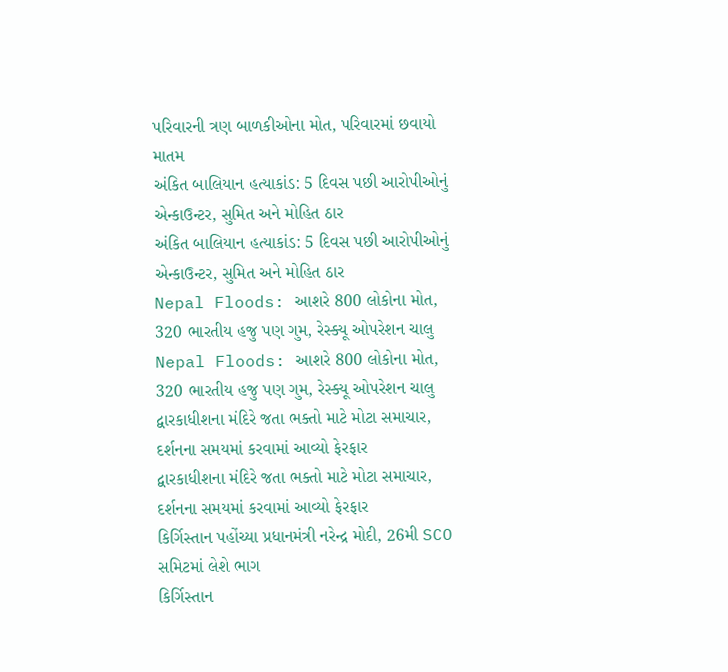પરિવારની ત્રણ બાળકીઓના મોત, પરિવારમાં છવાયો માતમ
અંકિત બાલિયાન હત્યાકાંડ: 5 દિવસ પછી આરોપીઓનું એન્કાઉન્ટર, સુમિત અને મોહિત ઠાર
અંકિત બાલિયાન હત્યાકાંડ: 5 દિવસ પછી આરોપીઓનું એન્કાઉન્ટર, સુમિત અને મોહિત ઠાર
Nepal Floods: આશરે 800 લોકોના મોત, 320 ભારતીય હજુ પણ ગુમ, રેસ્ક્યૂ ઓપરેશન ચાલુ
Nepal Floods: આશરે 800 લોકોના મોત, 320 ભારતીય હજુ પણ ગુમ, રેસ્ક્યૂ ઓપરેશન ચાલુ
દ્વારકાધીશના મંદિરે જતા ભક્તો માટે મોટા સમાચાર, દર્શનના સમયમાં કરવામાં આવ્યો ફેરફાર
દ્વારકાધીશના મંદિરે જતા ભક્તો માટે મોટા સમાચાર, દર્શનના સમયમાં કરવામાં આવ્યો ફેરફાર
કિર્ગિસ્તાન પહોંચ્યા પ્રધાનમંત્રી નરેન્દ્ર મોદી, 26મી SCO સમિટમાં લેશે ભાગ
કિર્ગિસ્તાન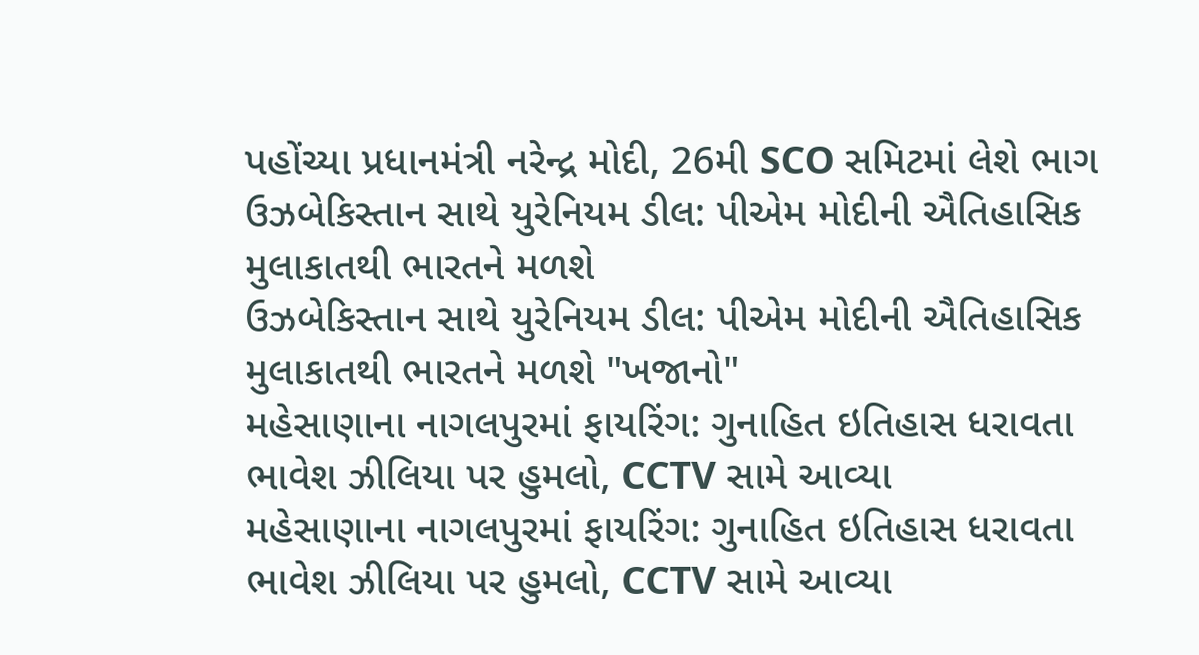પહોંચ્યા પ્રધાનમંત્રી નરેન્દ્ર મોદી, 26મી SCO સમિટમાં લેશે ભાગ
ઉઝબેકિસ્તાન સાથે યુરેનિયમ ડીલ: પીએમ મોદીની ઐતિહાસિક મુલાકાતથી ભારતને મળશે
ઉઝબેકિસ્તાન સાથે યુરેનિયમ ડીલ: પીએમ મોદીની ઐતિહાસિક મુલાકાતથી ભારતને મળશે "ખજાનો"
મહેસાણાના નાગલપુરમાં ફાયરિંગ: ગુનાહિત ઇતિહાસ ધરાવતા ભાવેશ ઝીલિયા પર હુમલો, CCTV સામે આવ્યા
મહેસાણાના નાગલપુરમાં ફાયરિંગ: ગુનાહિત ઇતિહાસ ધરાવતા ભાવેશ ઝીલિયા પર હુમલો, CCTV સામે આવ્યા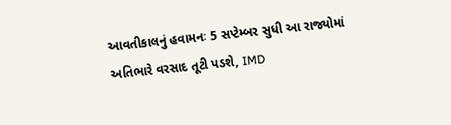આવતીકાલનું હવામનઃ 5 સપ્ટેમ્બર સુધી આ રાજ્યોમાં અતિભારે વરસાદ તૂટી પડશે, IMD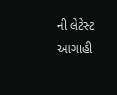ની લેટેસ્ટ આગાહી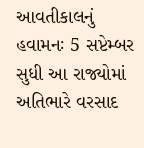આવતીકાલનું હવામનઃ 5 સપ્ટેમ્બર સુધી આ રાજ્યોમાં અતિભારે વરસાદ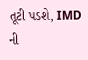તૂટી પડશે, IMD ની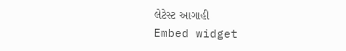લેટેસ્ટ આગાહી
Embed widget